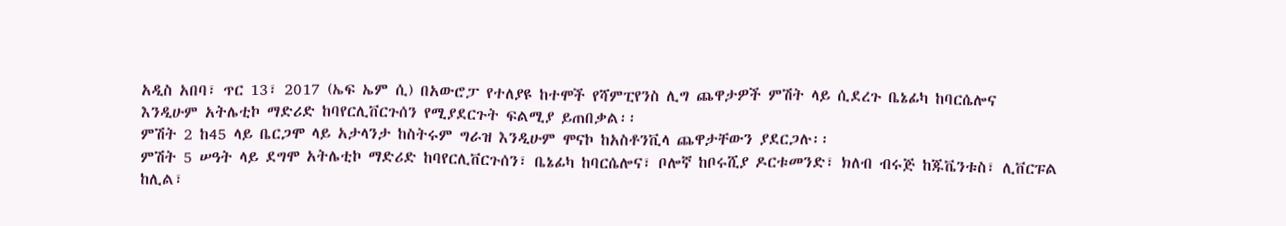አዲስ አበባ፣ ጥር 13፣ 2017 (ኤፍ ኤም ሲ) በአውሮፓ የተለያዩ ከተሞች የሻምፒየንስ ሊግ ጨዋታዎች ምሽት ላይ ሲደረጉ ቤኔፊካ ከባርሴሎና እንዲሁም አትሌቲኮ ማድሪድ ከባየርሊቨርጉሰን የሚያደርጉት ፍልሚያ ይጠበቃል፡፡
ምሽት 2 ከ45 ላይ ቤርጋሞ ላይ አታላንታ ከስትሩም ግራዝ እንዲሁም ሞናኮ ከአስቶንቪላ ጨዋታቸውን ያደርጋሉ፡፡
ምሽት 5 ሠዓት ላይ ደግሞ አትሌቲኮ ማድሪድ ከባየርሊቨርጉሰን፣ ቤኔፊካ ከባርሴሎና፣ ቦሎኛ ከቦሩሺያ ዶርቱመንድ፣ ክለብ ብሩጅ ከጁቬንቱስ፣ ሊቨርፑል ከሊል፣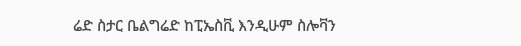ሬድ ስታር ቤልግሬድ ከፒኤስቪ እንዲሁም ስሎቫን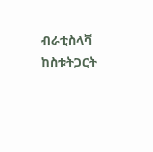ብራቲስላቫ ከስቱትጋርት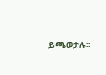ይጫወታሉ፡፡